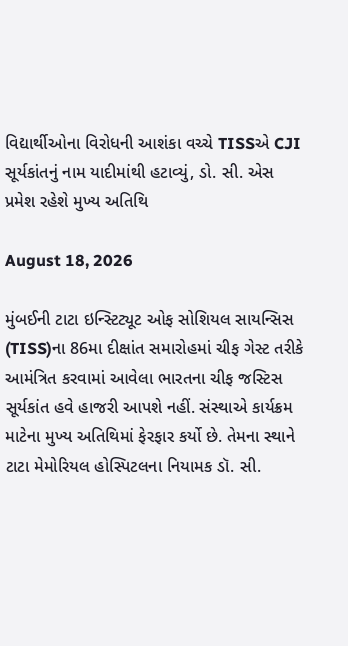વિદ્યાર્થીઓના વિરોધની આશંકા વચ્ચે TISSએ CJI સૂર્યકાંતનું નામ યાદીમાંથી હટાવ્યું, ડો. સી. એસ પ્રમેશ રહેશે મુખ્ય અતિથિ

August 18, 2026

મુંબઈની ટાટા ઇન્સ્ટિટ્યૂટ ઓફ સોશિયલ સાયન્સિસ (TISS)ના 86મા દીક્ષાંત સમારોહમાં ચીફ ગેસ્ટ તરીકે આમંત્રિત કરવામાં આવેલા ભારતના ચીફ જસ્ટિસ સૂર્યકાંત હવે હાજરી આપશે નહીં. સંસ્થાએ કાર્યક્રમ માટેના મુખ્ય અતિથિમાં ફેરફાર કર્યો છે. તેમના સ્થાને ટાટા મેમોરિયલ હોસ્પિટલના નિયામક ડૉ. સી.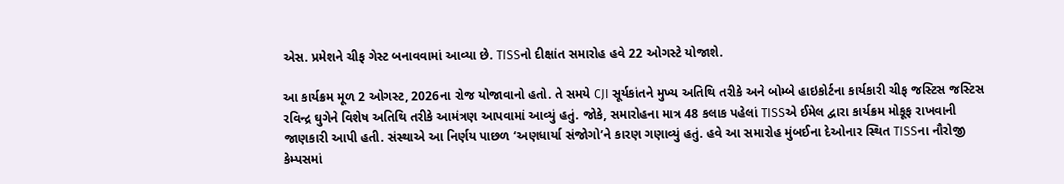એસ. પ્રમેશને ચીફ ગેસ્ટ બનાવવામાં આવ્યા છે. TISSનો દીક્ષાંત સમારોહ હવે 22 ઓગસ્ટે યોજાશે.

આ કાર્યક્રમ મૂળ 2 ઓગસ્ટ, 2026ના રોજ યોજાવાનો હતો. તે સમયે CJI સૂર્યકાંતને મુખ્ય અતિથિ તરીકે અને બોમ્બે હાઇકોર્ટના કાર્યકારી ચીફ જસ્ટિસ જસ્ટિસ રવિન્દ્ર ઘુગેને વિશેષ અતિથિ તરીકે આમંત્રણ આપવામાં આવ્યું હતું. જોકે, સમારોહના માત્ર 48 કલાક પહેલાં TISSએ ઈમેલ દ્વારા કાર્યક્રમ મોકૂફ રાખવાની જાણકારી આપી હતી. સંસ્થાએ આ નિર્ણય પાછળ ‘અણધાર્યા સંજોગો’ને કારણ ગણાવ્યું હતું. હવે આ સમારોહ મુંબઈના દેઓનાર સ્થિત TISSના નૌરોજી કેમ્પસમાં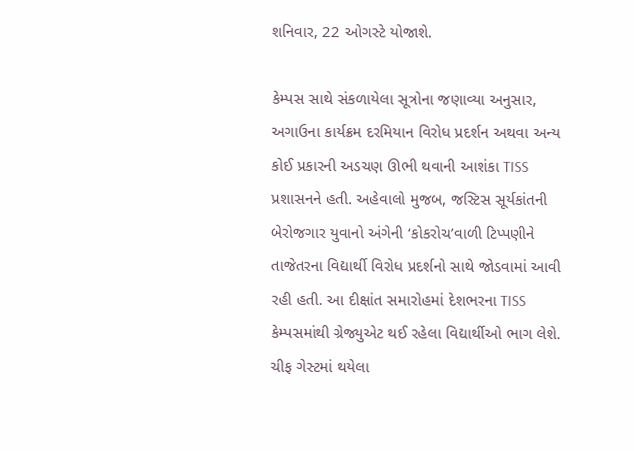શનિવાર, 22 ઓગસ્ટે યોજાશે.

કેમ્પસ સાથે સંકળાયેલા સૂત્રોના જણાવ્યા અનુસાર, અગાઉના કાર્યક્રમ દરમિયાન વિરોધ પ્રદર્શન અથવા અન્ય કોઈ પ્રકારની અડચણ ઊભી થવાની આશંકા TISS પ્રશાસનને હતી. અહેવાલો મુજબ, જસ્ટિસ સૂર્યકાંતની બેરોજગાર યુવાનો અંગેની ‘કોકરોચ’વાળી ટિપ્પણીને તાજેતરના વિદ્યાર્થી વિરોધ પ્રદર્શનો સાથે જોડવામાં આવી રહી હતી. આ દીક્ષાંત સમારોહમાં દેશભરના TISS કેમ્પસમાંથી ગ્રેજ્યુએટ થઈ રહેલા વિદ્યાર્થીઓ ભાગ લેશે. ચીફ ગેસ્ટમાં થયેલા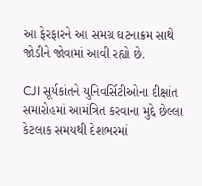આ ફેરફારને આ સમગ્ર ઘટનાક્રમ સાથે જોડીને જોવામાં આવી રહ્યો છે.

CJI સૂર્યકાંતને યુનિવર્સિટીઓના દીક્ષાંત સમારોહમાં આમંત્રિત કરવાના મુદ્દે છેલ્લા કેટલાક સમયથી દેશભરમાં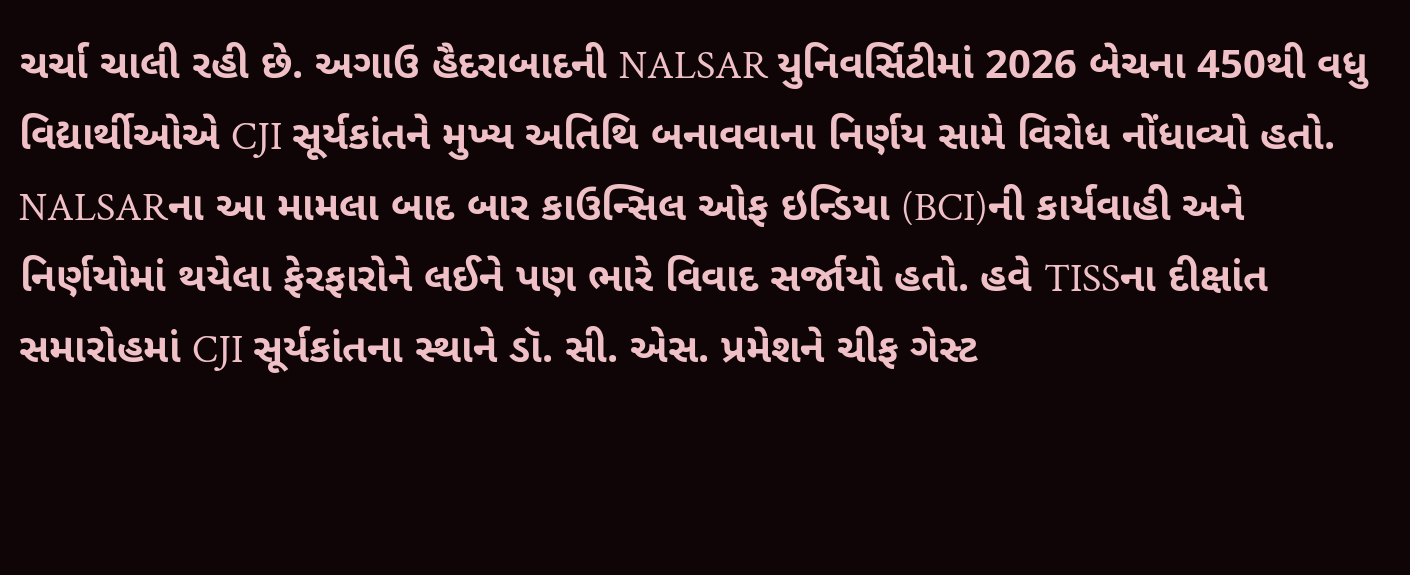ચર્ચા ચાલી રહી છે. અગાઉ હૈદરાબાદની NALSAR યુનિવર્સિટીમાં 2026 બેચના 450થી વધુ વિદ્યાર્થીઓએ CJI સૂર્યકાંતને મુખ્ય અતિથિ બનાવવાના નિર્ણય સામે વિરોધ નોંધાવ્યો હતો. NALSARના આ મામલા બાદ બાર કાઉન્સિલ ઓફ ઇન્ડિયા (BCI)ની કાર્યવાહી અને નિર્ણયોમાં થયેલા ફેરફારોને લઈને પણ ભારે વિવાદ સર્જાયો હતો. હવે TISSના દીક્ષાંત સમારોહમાં CJI સૂર્યકાંતના સ્થાને ડૉ. સી. એસ. પ્રમેશને ચીફ ગેસ્ટ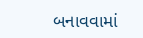બનાવવામાં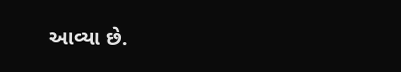આવ્યા છે.